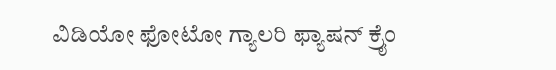ವಿಡಿಯೋ ಫೋಟೋ ಗ್ಯಾಲರಿ ಫ್ಯಾಷನ್ ಕ್ರೈಂ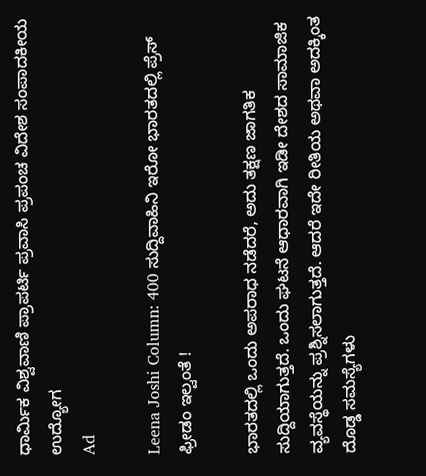ಧಾರ್ಮಿಕ ವಿಶ್ವವಾಣಿ ಪ್ರಾಪರ್ಟಿ ಪ್ರವಾಸಿ ಪ್ರಪಂಚ ವಿದೇಶ ಸಂಪಾದಕೀಯ ಉದ್ಯೋಗ
Ad

Leena Joshi Column: 400 ಸುದ್ದಿವಾಹಿನಿ ಇರೋ ಭಾರತದಲ್ಲಿ ಪ್ರೆಸ್‌ ಫ್ರೀಡಂ ಇಲ್ವಂತೆ !

ಭಾರತದಲ್ಲಿ ಒಂದು ಅಪರಾಧ ನಡೆದರೆ, ಅದು ತಕ್ಷಣ ಜಾಗತಿಕ ಸುದ್ದಿಯಾಗುತ್ತದೆ. ಒಂದು ಘಟನೆ ಆಧಾರವಾಗಿ ಇಡೀ ದೇಶದ ಸಾಮಾಜಿಕ ವ್ಯವಸ್ಥೆಯನ್ನು ಪ್ರಶ್ನಿಸಲಾಗುತ್ತದೆ. ಆದರೆ ಇದೇ ರೀತಿಯ ಅಥವಾ ಅದಕ್ಕಿಂತ ದೊಡ್ಡ ಸಮಸ್ಯೆಗಳು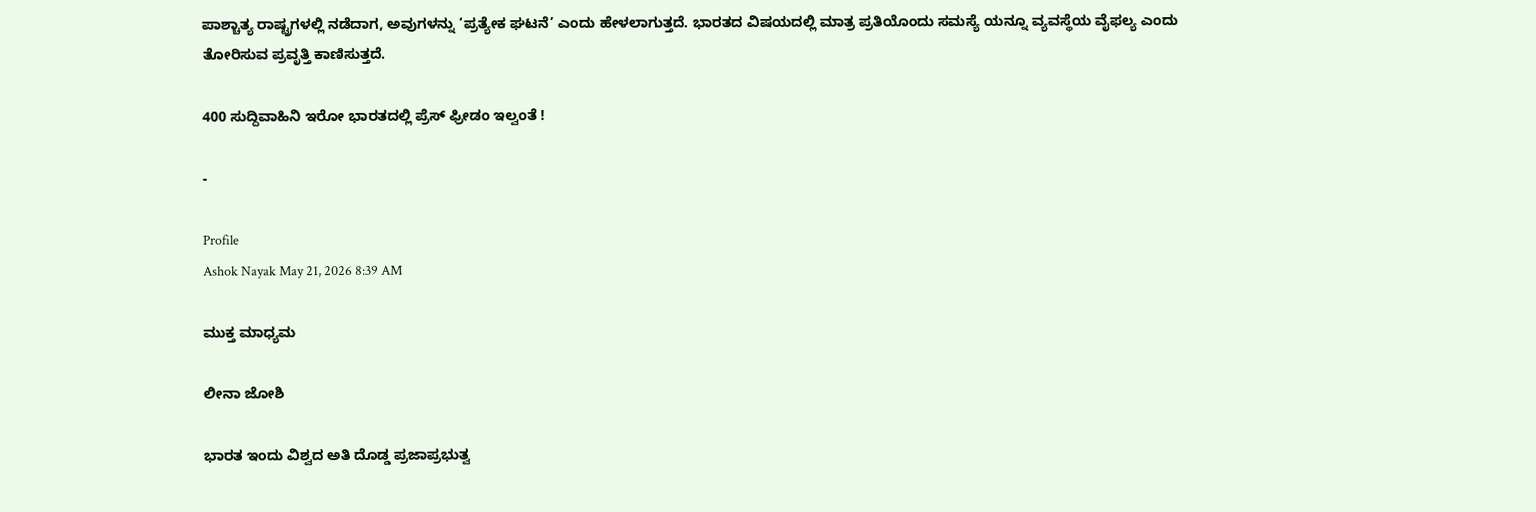ಪಾಶ್ಚಾತ್ಯ ರಾಷ್ಟ್ರಗಳಲ್ಲಿ ನಡೆದಾಗ, ಅವುಗಳನ್ನು ‘ಪ್ರತ್ಯೇಕ ಘಟನೆ’ ಎಂದು ಹೇಳಲಾಗುತ್ತದೆ. ಭಾರತದ ವಿಷಯದಲ್ಲಿ ಮಾತ್ರ ಪ್ರತಿಯೊಂದು ಸಮಸ್ಯೆ ಯನ್ನೂ ವ್ಯವಸ್ಥೆಯ ವೈಫಲ್ಯ ಎಂದು ತೋರಿಸುವ ಪ್ರವೃತ್ತಿ ಕಾಣಿಸುತ್ತದೆ.

400 ಸುದ್ದಿವಾಹಿನಿ ಇರೋ ಭಾರತದಲ್ಲಿ ಪ್ರೆಸ್‌ ಫ್ರೀಡಂ ಇಲ್ವಂತೆ !

-

Profile
Ashok Nayak May 21, 2026 8:39 AM

ಮುಕ್ತ ಮಾಧ್ಯಮ

ಲೀನಾ ಜೋಶಿ

ಭಾರತ ಇಂದು ವಿಶ್ವದ ಅತಿ ದೊಡ್ಡ ಪ್ರಜಾಪ್ರಭುತ್ವ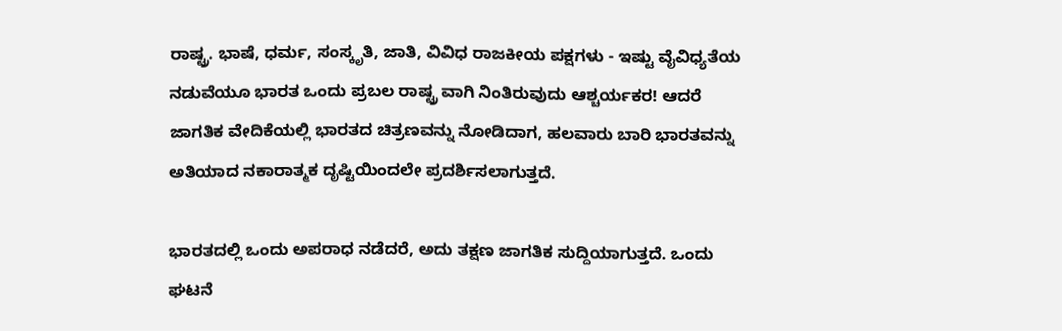ರಾಷ್ಟ್ರ. ಭಾಷೆ, ಧರ್ಮ, ಸಂಸ್ಕೃತಿ, ಜಾತಿ, ವಿವಿಧ ರಾಜಕೀಯ ಪಕ್ಷಗಳು - ಇಷ್ಟು ವೈವಿಧ್ಯತೆಯ ನಡುವೆಯೂ ಭಾರತ ಒಂದು ಪ್ರಬಲ ರಾಷ್ಟ್ರ ವಾಗಿ ನಿಂತಿರುವುದು ಆಶ್ಚರ್ಯಕರ! ಆದರೆ ಜಾಗತಿಕ ವೇದಿಕೆಯಲ್ಲಿ ಭಾರತದ ಚಿತ್ರಣವನ್ನು ನೋಡಿದಾಗ, ಹಲವಾರು ಬಾರಿ ಭಾರತವನ್ನು ಅತಿಯಾದ ನಕಾರಾತ್ಮಕ ದೃಷ್ಟಿಯಿಂದಲೇ ಪ್ರದರ್ಶಿಸಲಾಗುತ್ತದೆ.

ಭಾರತದಲ್ಲಿ ಒಂದು ಅಪರಾಧ ನಡೆದರೆ, ಅದು ತಕ್ಷಣ ಜಾಗತಿಕ ಸುದ್ದಿಯಾಗುತ್ತದೆ. ಒಂದು ಘಟನೆ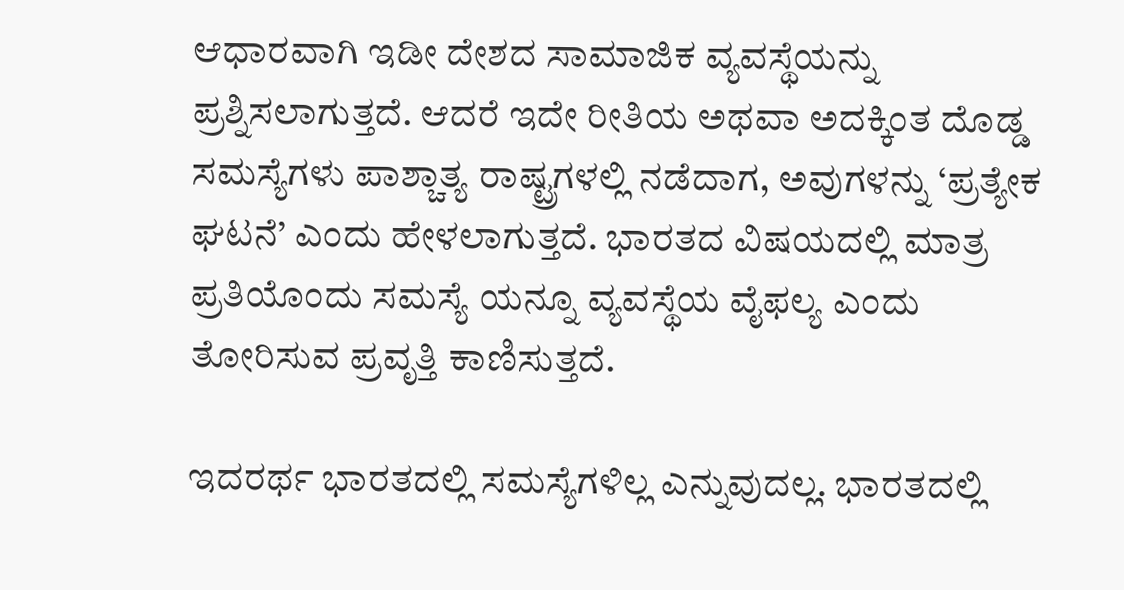ಆಧಾರವಾಗಿ ಇಡೀ ದೇಶದ ಸಾಮಾಜಿಕ ವ್ಯವಸ್ಥೆಯನ್ನು ಪ್ರಶ್ನಿಸಲಾಗುತ್ತದೆ. ಆದರೆ ಇದೇ ರೀತಿಯ ಅಥವಾ ಅದಕ್ಕಿಂತ ದೊಡ್ಡ ಸಮಸ್ಯೆಗಳು ಪಾಶ್ಚಾತ್ಯ ರಾಷ್ಟ್ರಗಳಲ್ಲಿ ನಡೆದಾಗ, ಅವುಗಳನ್ನು ‘ಪ್ರತ್ಯೇಕ ಘಟನೆ’ ಎಂದು ಹೇಳಲಾಗುತ್ತದೆ. ಭಾರತದ ವಿಷಯದಲ್ಲಿ ಮಾತ್ರ ಪ್ರತಿಯೊಂದು ಸಮಸ್ಯೆ ಯನ್ನೂ ವ್ಯವಸ್ಥೆಯ ವೈಫಲ್ಯ ಎಂದು ತೋರಿಸುವ ಪ್ರವೃತ್ತಿ ಕಾಣಿಸುತ್ತದೆ.

ಇದರರ್ಥ ಭಾರತದಲ್ಲಿ ಸಮಸ್ಯೆಗಳಿಲ್ಲ ಎನ್ನುವುದಲ್ಲ. ಭಾರತದಲ್ಲಿ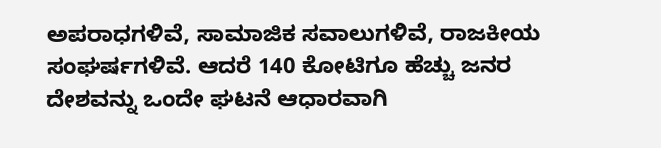ಅಪರಾಧಗಳಿವೆ, ಸಾಮಾಜಿಕ ಸವಾಲುಗಳಿವೆ, ರಾಜಕೀಯ ಸಂಘರ್ಷಗಳಿವೆ. ಆದರೆ 140 ಕೋಟಿಗೂ ಹೆಚ್ಚು ಜನರ ದೇಶವನ್ನು ಒಂದೇ ಘಟನೆ ಆಧಾರವಾಗಿ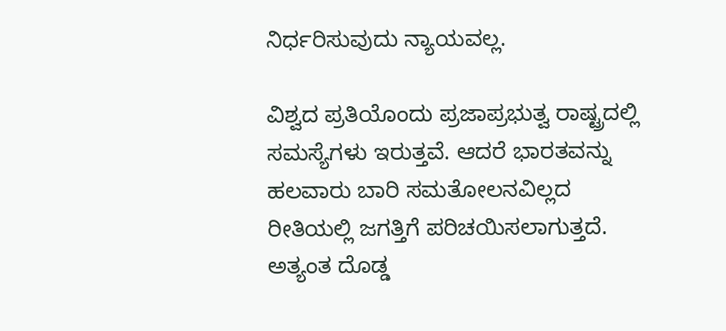ನಿರ್ಧರಿಸುವುದು ನ್ಯಾಯವಲ್ಲ.

ವಿಶ್ವದ ಪ್ರತಿಯೊಂದು ಪ್ರಜಾಪ್ರಭುತ್ವ ರಾಷ್ಟ್ರದಲ್ಲಿ ಸಮಸ್ಯೆಗಳು ಇರುತ್ತವೆ. ಆದರೆ ಭಾರತವನ್ನು ಹಲವಾರು ಬಾರಿ ಸಮತೋಲನವಿಲ್ಲದ ರೀತಿಯಲ್ಲಿ ಜಗತ್ತಿಗೆ ಪರಿಚಯಿಸಲಾಗುತ್ತದೆ. ಅತ್ಯಂತ ದೊಡ್ಡ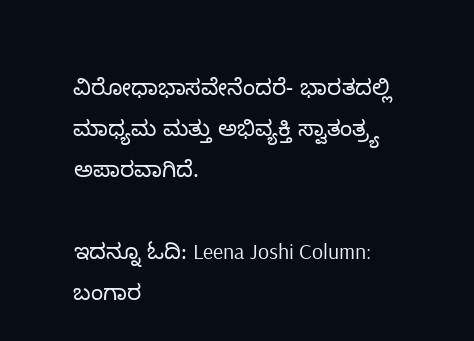ವಿರೋಧಾಭಾಸವೇನೆಂದರೆ- ಭಾರತದಲ್ಲಿ ಮಾಧ್ಯಮ ಮತ್ತು ಅಭಿವ್ಯಕ್ತಿ ಸ್ವಾತಂತ್ರ್ಯ ಅಪಾರವಾಗಿದೆ.

ಇದನ್ನೂ ಓದಿ: Leena Joshi Column: ಬಂಗಾರ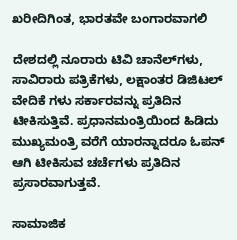ಖರೀದಿಗಿಂತ, ಭಾರತವೇ ಬಂಗಾರವಾಗಲಿ

ದೇಶದಲ್ಲಿ ನೂರಾರು ಟಿವಿ ಚಾನೆಲ್‌ಗಳು, ಸಾವಿರಾರು ಪತ್ರಿಕೆಗಳು, ಲಕ್ಷಾಂತರ ಡಿಜಿಟಲ್ ವೇದಿಕೆ ಗಳು ಸರ್ಕಾರವನ್ನು ಪ್ರತಿದಿನ ಟೀಕಿಸುತ್ತಿವೆ. ಪ್ರಧಾನಮಂತ್ರಿಯಿಂದ ಹಿಡಿದು ಮುಖ್ಯಮಂತ್ರಿ ವರೆಗೆ ಯಾರನ್ನಾದರೂ ಓಪನ್ ಆಗಿ ಟೀಕಿಸುವ ಚರ್ಚೆಗಳು ಪ್ರತಿದಿನ ಪ್ರಸಾರವಾಗುತ್ತವೆ.

ಸಾಮಾಜಿಕ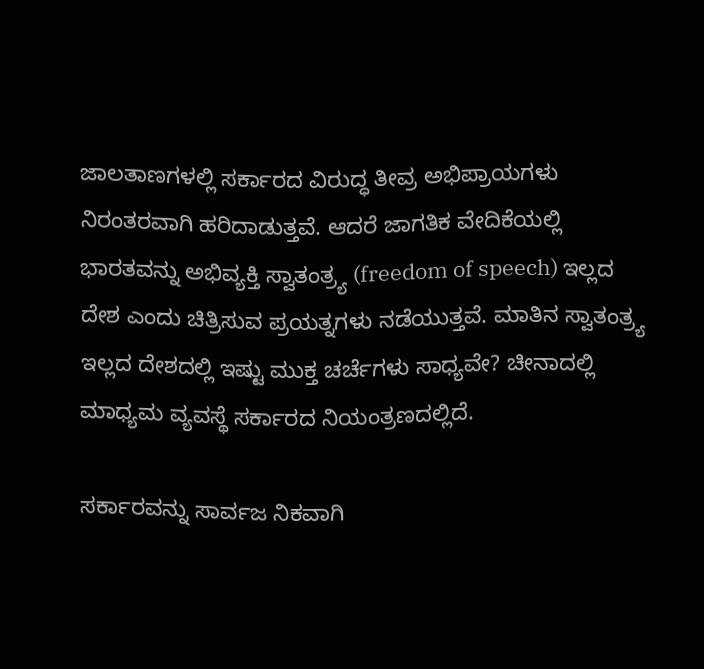ಜಾಲತಾಣಗಳಲ್ಲಿ ಸರ್ಕಾರದ ವಿರುದ್ಧ ತೀವ್ರ ಅಭಿಪ್ರಾಯಗಳು ನಿರಂತರವಾಗಿ ಹರಿದಾಡುತ್ತವೆ. ಆದರೆ ಜಾಗತಿಕ ವೇದಿಕೆಯಲ್ಲಿ ಭಾರತವನ್ನು ಅಭಿವ್ಯಕ್ತಿ ಸ್ವಾತಂತ್ರ್ಯ (freedom of speech) ಇಲ್ಲದ ದೇಶ ಎಂದು ಚಿತ್ರಿಸುವ ಪ್ರಯತ್ನಗಳು ನಡೆಯುತ್ತವೆ. ಮಾತಿನ ಸ್ವಾತಂತ್ರ್ಯ ಇಲ್ಲದ ದೇಶದಲ್ಲಿ ಇಷ್ಟು ಮುಕ್ತ ಚರ್ಚೆಗಳು ಸಾಧ್ಯವೇ? ಚೀನಾದಲ್ಲಿ ಮಾಧ್ಯಮ ವ್ಯವಸ್ಥೆ ಸರ್ಕಾರದ ನಿಯಂತ್ರಣದಲ್ಲಿದೆ.

ಸರ್ಕಾರವನ್ನು ಸಾರ್ವಜ ನಿಕವಾಗಿ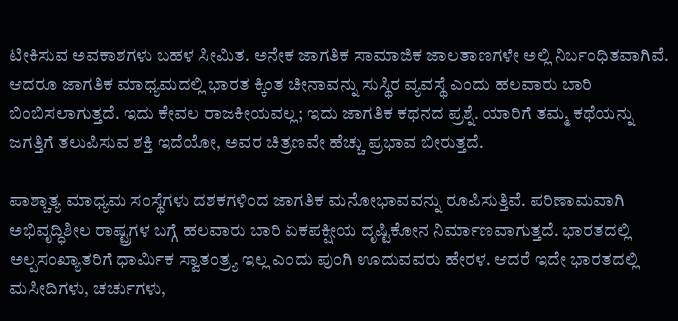ಟೀಕಿಸುವ ಅವಕಾಶಗಳು ಬಹಳ ಸೀಮಿತ. ಅನೇಕ ಜಾಗತಿಕ ಸಾಮಾಜಿಕ ಜಾಲತಾಣಗಳೇ ಅಲ್ಲಿ ನಿರ್ಬಂಧಿತವಾಗಿವೆ. ಆದರೂ ಜಾಗತಿಕ ಮಾಧ್ಯಮದಲ್ಲಿ ಭಾರತ ಕ್ಕಿಂತ ಚೀನಾವನ್ನು ಸುಸ್ಥಿರ ವ್ಯವಸ್ಥೆ ಎಂದು ಹಲವಾರು ಬಾರಿ ಬಿಂಬಿಸಲಾಗುತ್ತದೆ. ಇದು ಕೇವಲ ರಾಜಕೀಯವಲ್ಲ; ಇದು ಜಾಗತಿಕ ಕಥನದ ಪ್ರಶ್ನೆ. ಯಾರಿಗೆ ತಮ್ಮ ಕಥೆಯನ್ನು ಜಗತ್ತಿಗೆ ತಲುಪಿಸುವ ಶಕ್ತಿ ಇದೆಯೋ, ಅವರ ಚಿತ್ರಣವೇ ಹೆಚ್ಚು ಪ್ರಭಾವ ಬೀರುತ್ತದೆ.

ಪಾಶ್ಚಾತ್ಯ ಮಾಧ್ಯಮ ಸಂಸ್ಥೆಗಳು ದಶಕಗಳಿಂದ ಜಾಗತಿಕ ಮನೋಭಾವವನ್ನು ರೂಪಿಸುತ್ತಿವೆ. ಪರಿಣಾಮವಾಗಿ ಅಭಿವೃದ್ಧಿಶೀಲ ರಾಷ್ಟ್ರಗಳ ಬಗ್ಗೆ ಹಲವಾರು ಬಾರಿ ಏಕಪಕ್ಷೀಯ ದೃಷ್ಟಿಕೋನ ನಿರ್ಮಾಣವಾಗುತ್ತದೆ. ಭಾರತದಲ್ಲಿ ಅಲ್ಪಸಂಖ್ಯಾತರಿಗೆ ಧಾರ್ಮಿಕ ಸ್ವಾತಂತ್ರ್ಯ ಇಲ್ಲ ಎಂದು ಪುಂಗಿ ಊದುವವರು ಹೇರಳ. ಆದರೆ ಇದೇ ಭಾರತದಲ್ಲಿ ಮಸೀದಿಗಳು, ಚರ್ಚುಗಳು,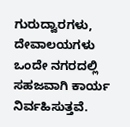ಗುರುದ್ವಾರಗಳು, ದೇವಾಲಯಗಳು ಒಂದೇ ನಗರದಲ್ಲಿ ಸಹಜವಾಗಿ ಕಾರ್ಯ ನಿರ್ವಹಿಸುತ್ತವೆ.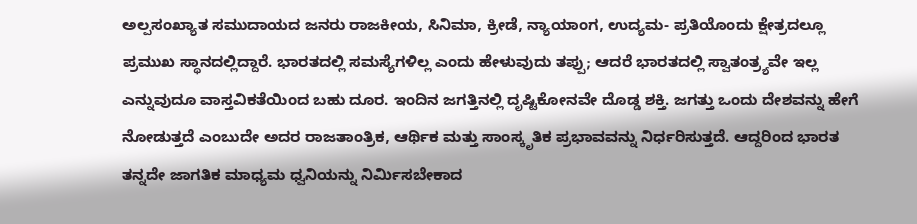ಅಲ್ಪಸಂಖ್ಯಾತ ಸಮುದಾಯದ ಜನರು ರಾಜಕೀಯ, ಸಿನಿಮಾ, ಕ್ರೀಡೆ, ನ್ಯಾಯಾಂಗ, ಉದ್ಯಮ- ಪ್ರತಿಯೊಂದು ಕ್ಷೇತ್ರದಲ್ಲೂ ಪ್ರಮುಖ ಸ್ಥಾನದಲ್ಲಿದ್ದಾರೆ. ಭಾರತದಲ್ಲಿ ಸಮಸ್ಯೆಗಳಿಲ್ಲ ಎಂದು ಹೇಳುವುದು ತಪ್ಪು; ಆದರೆ ಭಾರತದಲ್ಲಿ ಸ್ವಾತಂತ್ರ್ಯವೇ ಇಲ್ಲ ಎನ್ನುವುದೂ ವಾಸ್ತವಿಕತೆಯಿಂದ ಬಹು ದೂರ. ಇಂದಿನ ಜಗತ್ತಿನಲ್ಲಿ ದೃಷ್ಟಿಕೋನವೇ ದೊಡ್ಡ ಶಕ್ತಿ. ಜಗತ್ತು ಒಂದು ದೇಶವನ್ನು ಹೇಗೆ ನೋಡುತ್ತದೆ ಎಂಬುದೇ ಅದರ ರಾಜತಾಂತ್ರಿಕ, ಆರ್ಥಿಕ ಮತ್ತು ಸಾಂಸ್ಕೃತಿಕ ಪ್ರಭಾವವನ್ನು ನಿರ್ಧರಿಸುತ್ತದೆ. ಆದ್ದರಿಂದ ಭಾರತ ತನ್ನದೇ ಜಾಗತಿಕ ಮಾಧ್ಯಮ ಧ್ವನಿಯನ್ನು ನಿರ್ಮಿಸಬೇಕಾದ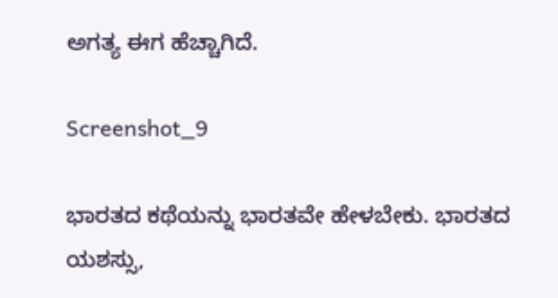ಅಗತ್ಯ ಈಗ ಹೆಚ್ಚಾಗಿದೆ.

Screenshot_9

ಭಾರತದ ಕಥೆಯನ್ನು ಭಾರತವೇ ಹೇಳಬೇಕು. ಭಾರತದ ಯಶಸ್ಸು,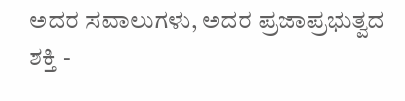ಅದರ ಸವಾಲುಗಳು, ಅದರ ಪ್ರಜಾಪ್ರಭುತ್ವದ ಶಕ್ತಿ -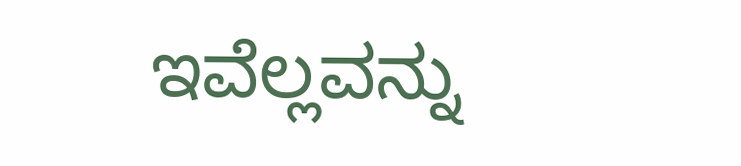ಇವೆಲ್ಲವನ್ನು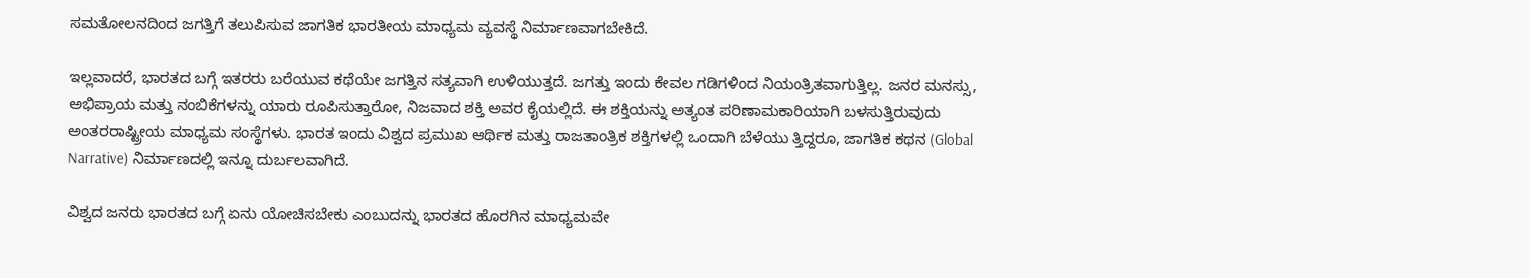ಸಮತೋಲನದಿಂದ ಜಗತ್ತಿಗೆ ತಲುಪಿಸುವ ಜಾಗತಿಕ ಭಾರತೀಯ ಮಾಧ್ಯಮ ವ್ಯವಸ್ಥೆ ನಿರ್ಮಾಣವಾಗಬೇಕಿದೆ.

ಇಲ್ಲವಾದರೆ, ಭಾರತದ ಬಗ್ಗೆ ಇತರರು ಬರೆಯುವ ಕಥೆಯೇ ಜಗತ್ತಿನ ಸತ್ಯವಾಗಿ ಉಳಿಯುತ್ತದೆ. ಜಗತ್ತು ಇಂದು ಕೇವಲ ಗಡಿಗಳಿಂದ ನಿಯಂತ್ರಿತವಾಗುತ್ತಿಲ್ಲ. ಜನರ ಮನಸ್ಸು, ಅಭಿಪ್ರಾಯ ಮತ್ತು ನಂಬಿಕೆಗಳನ್ನು ಯಾರು ರೂಪಿಸುತ್ತಾರೋ, ನಿಜವಾದ ಶಕ್ತಿ ಅವರ ಕೈಯಲ್ಲಿದೆ. ಈ ಶಕ್ತಿಯನ್ನು ಅತ್ಯಂತ ಪರಿಣಾಮಕಾರಿಯಾಗಿ ಬಳಸುತ್ತಿರುವುದು ಅಂತರರಾಷ್ಟ್ರೀಯ ಮಾಧ್ಯಮ ಸಂಸ್ಥೆಗಳು. ಭಾರತ ಇಂದು ವಿಶ್ವದ ಪ್ರಮುಖ ಆರ್ಥಿಕ ಮತ್ತು ರಾಜತಾಂತ್ರಿಕ ಶಕ್ತಿಗಳಲ್ಲಿ ಒಂದಾಗಿ ಬೆಳೆಯು ತ್ತಿದ್ದರೂ, ಜಾಗತಿಕ ಕಥನ (Global Narrative) ನಿರ್ಮಾಣದಲ್ಲಿ ಇನ್ನೂ ದುರ್ಬಲವಾಗಿದೆ.

ವಿಶ್ವದ ಜನರು ಭಾರತದ ಬಗ್ಗೆ ಏನು ಯೋಚಿಸಬೇಕು ಎಂಬುದನ್ನು ಭಾರತದ ಹೊರಗಿನ ಮಾಧ್ಯಮವೇ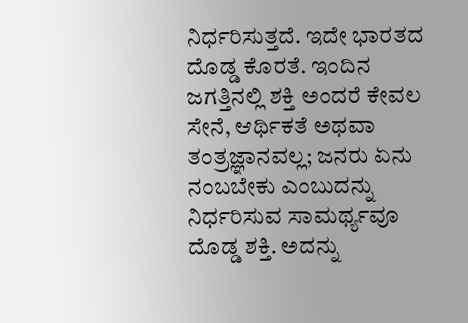ನಿರ್ಧರಿಸುತ್ತದೆ. ಇದೇ ಭಾರತದ ದೊಡ್ಡ ಕೊರತೆ. ಇಂದಿನ ಜಗತ್ತಿನಲ್ಲಿ ಶಕ್ತಿ ಅಂದರೆ ಕೇವಲ ಸೇನೆ, ಆರ್ಥಿಕತೆ ಅಥವಾ ತಂತ್ರಜ್ಞಾನವಲ್ಲ; ಜನರು ಏನು ನಂಬಬೇಕು ಎಂಬುದನ್ನು ನಿರ್ಧರಿಸುವ ಸಾಮರ್ಥ್ಯವೂ ದೊಡ್ಡ ಶಕ್ತಿ. ಅದನ್ನು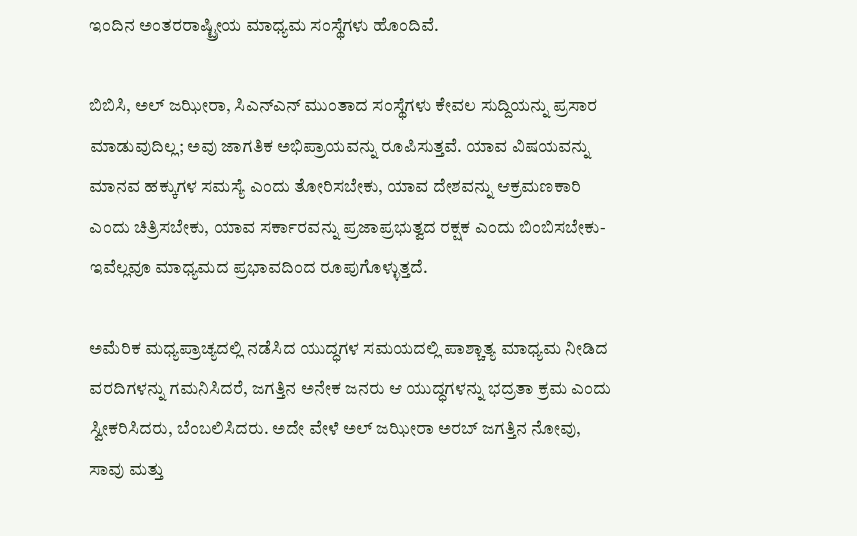ಇಂದಿನ ಅಂತರರಾಷ್ಟ್ರೀಯ ಮಾಧ್ಯಮ ಸಂಸ್ಥೆಗಳು ಹೊಂದಿವೆ.

ಬಿಬಿಸಿ, ಅಲ್ ಜಝೀರಾ, ಸಿಎನ್‌ಎನ್ ಮುಂತಾದ ಸಂಸ್ಥೆಗಳು ಕೇವಲ ಸುದ್ದಿಯನ್ನು ಪ್ರಸಾರ ಮಾಡುವುದಿಲ್ಲ; ಅವು ಜಾಗತಿಕ ಅಭಿಪ್ರಾಯವನ್ನು ರೂಪಿಸುತ್ತವೆ. ಯಾವ ವಿಷಯವನ್ನು ಮಾನವ ಹಕ್ಕುಗಳ ಸಮಸ್ಯೆ ಎಂದು ತೋರಿಸಬೇಕು, ಯಾವ ದೇಶವನ್ನು ಆಕ್ರಮಣಕಾರಿ ಎಂದು ಚಿತ್ರಿಸಬೇಕು, ಯಾವ ಸರ್ಕಾರವನ್ನು ಪ್ರಜಾಪ್ರಭುತ್ವದ ರಕ್ಷಕ ಎಂದು ಬಿಂಬಿಸಬೇಕು- ಇವೆಲ್ಲವೂ ಮಾಧ್ಯಮದ ಪ್ರಭಾವದಿಂದ ರೂಪುಗೊಳ್ಳುತ್ತದೆ.

ಅಮೆರಿಕ ಮಧ್ಯಪ್ರಾಚ್ಯದಲ್ಲಿ ನಡೆಸಿದ ಯುದ್ಧಗಳ ಸಮಯದಲ್ಲಿ ಪಾಶ್ಚಾತ್ಯ ಮಾಧ್ಯಮ ನೀಡಿದ ವರದಿಗಳನ್ನು ಗಮನಿಸಿದರೆ, ಜಗತ್ತಿನ ಅನೇಕ ಜನರು ಆ ಯುದ್ಧಗಳನ್ನು ಭದ್ರತಾ ಕ್ರಮ ಎಂದು ಸ್ವೀಕರಿಸಿದರು, ಬೆಂಬಲಿಸಿದರು. ಅದೇ ವೇಳೆ ಅಲ್ ಜಝೀರಾ ಅರಬ್ ಜಗತ್ತಿನ ನೋವು, ಸಾವು ಮತ್ತು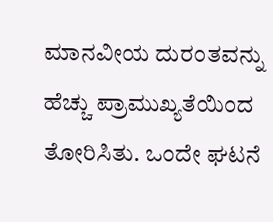ಮಾನವೀಯ ದುರಂತವನ್ನು ಹೆಚ್ಚು ಪ್ರಾಮುಖ್ಯತೆಯಿಂದ ತೋರಿಸಿತು. ಒಂದೇ ಘಟನೆ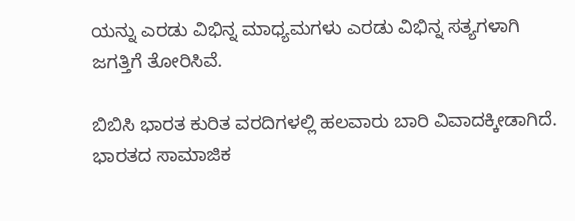ಯನ್ನು ಎರಡು ವಿಭಿನ್ನ ಮಾಧ್ಯಮಗಳು ಎರಡು ವಿಭಿನ್ನ ಸತ್ಯಗಳಾಗಿ ಜಗತ್ತಿಗೆ ತೋರಿಸಿವೆ.

ಬಿಬಿಸಿ ಭಾರತ ಕುರಿತ ವರದಿಗಳಲ್ಲಿ ಹಲವಾರು ಬಾರಿ ವಿವಾದಕ್ಕೀಡಾಗಿದೆ. ಭಾರತದ ಸಾಮಾಜಿಕ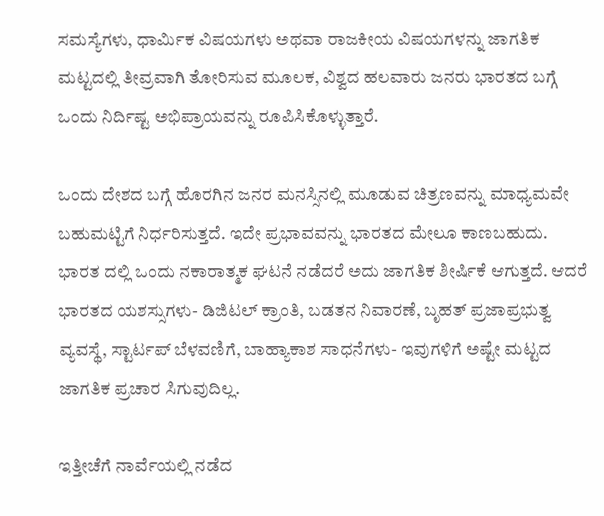ಸಮಸ್ಯೆಗಳು, ಧಾರ್ಮಿಕ ವಿಷಯಗಳು ಅಥವಾ ರಾಜಕೀಯ ವಿಷಯಗಳನ್ನು ಜಾಗತಿಕ ಮಟ್ಟದಲ್ಲಿ ತೀವ್ರವಾಗಿ ತೋರಿಸುವ ಮೂಲಕ, ವಿಶ್ವದ ಹಲವಾರು ಜನರು ಭಾರತದ ಬಗ್ಗೆ ಒಂದು ನಿರ್ದಿಷ್ಟ ಅಭಿಪ್ರಾಯವನ್ನು ರೂಪಿಸಿಕೊಳ್ಳುತ್ತಾರೆ.

ಒಂದು ದೇಶದ ಬಗ್ಗೆ ಹೊರಗಿನ ಜನರ ಮನಸ್ಸಿನಲ್ಲಿ ಮೂಡುವ ಚಿತ್ರಣವನ್ನು ಮಾಧ್ಯಮವೇ ಬಹುಮಟ್ಟಿಗೆ ನಿರ್ಧರಿಸುತ್ತದೆ. ಇದೇ ಪ್ರಭಾವವನ್ನು ಭಾರತದ ಮೇಲೂ ಕಾಣಬಹುದು. ಭಾರತ ದಲ್ಲಿ ಒಂದು ನಕಾರಾತ್ಮಕ ಘಟನೆ ನಡೆದರೆ ಅದು ಜಾಗತಿಕ ಶೀರ್ಷಿಕೆ ಆಗುತ್ತದೆ. ಆದರೆ ಭಾರತದ ಯಶಸ್ಸುಗಳು- ಡಿಜಿಟಲ್ ಕ್ರಾಂತಿ, ಬಡತನ ನಿವಾರಣೆ, ಬೃಹತ್ ಪ್ರಜಾಪ್ರಭುತ್ವ ವ್ಯವಸ್ಥೆ, ಸ್ಟಾರ್ಟಪ್ ಬೆಳವಣಿಗೆ, ಬಾಹ್ಯಾಕಾಶ ಸಾಧನೆಗಳು- ಇವುಗಳಿಗೆ ಅಷ್ಟೇ ಮಟ್ಟದ ಜಾಗತಿಕ ಪ್ರಚಾರ ಸಿಗುವುದಿಲ್ಲ.

ಇತ್ತೀಚೆಗೆ ನಾರ್ವೆಯಲ್ಲಿ ನಡೆದ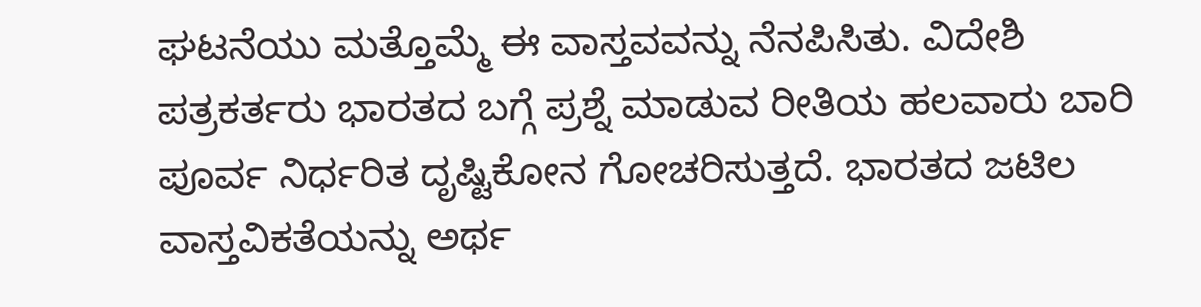ಘಟನೆಯು ಮತ್ತೊಮ್ಮೆ ಈ ವಾಸ್ತವವನ್ನು ನೆನಪಿಸಿತು. ವಿದೇಶಿ ಪತ್ರಕರ್ತರು ಭಾರತದ ಬಗ್ಗೆ ಪ್ರಶ್ನೆ ಮಾಡುವ ರೀತಿಯ ಹಲವಾರು ಬಾರಿ ಪೂರ್ವ ನಿರ್ಧರಿತ ದೃಷ್ಟಿಕೋನ ಗೋಚರಿಸುತ್ತದೆ. ಭಾರತದ ಜಟಿಲ ವಾಸ್ತವಿಕತೆಯನ್ನು ಅರ್ಥ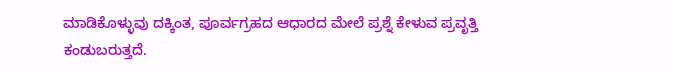ಮಾಡಿಕೊಳ್ಳುವು ದಕ್ಕಿಂತ, ಪೂರ್ವಗ್ರಹದ ಆಧಾರದ ಮೇಲೆ ಪ್ರಶ್ನೆ ಕೇಳುವ ಪ್ರವೃತ್ತಿ ಕಂಡುಬರುತ್ತದೆ.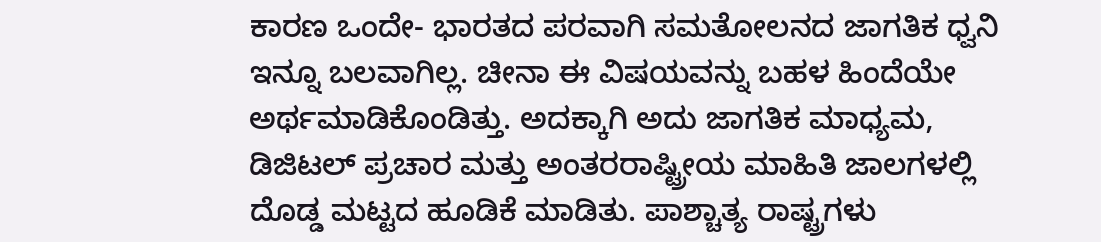ಕಾರಣ ಒಂದೇ- ಭಾರತದ ಪರವಾಗಿ ಸಮತೋಲನದ ಜಾಗತಿಕ ಧ್ವನಿ ಇನ್ನೂ ಬಲವಾಗಿಲ್ಲ. ಚೀನಾ ಈ ವಿಷಯವನ್ನು ಬಹಳ ಹಿಂದೆಯೇ ಅರ್ಥಮಾಡಿಕೊಂಡಿತ್ತು. ಅದಕ್ಕಾಗಿ ಅದು ಜಾಗತಿಕ ಮಾಧ್ಯಮ, ಡಿಜಿಟಲ್ ಪ್ರಚಾರ ಮತ್ತು ಅಂತರರಾಷ್ಟ್ರೀಯ ಮಾಹಿತಿ ಜಾಲಗಳಲ್ಲಿ ದೊಡ್ಡ ಮಟ್ಟದ ಹೂಡಿಕೆ ಮಾಡಿತು. ಪಾಶ್ಚಾತ್ಯ ರಾಷ್ಟ್ರಗಳು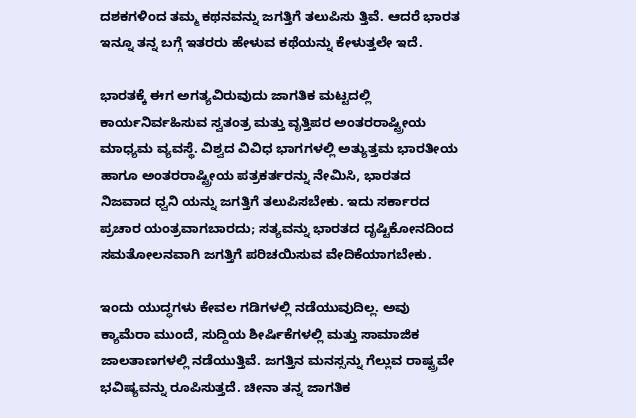ದಶಕಗಳಿಂದ ತಮ್ಮ ಕಥನವನ್ನು ಜಗತ್ತಿಗೆ ತಲುಪಿಸು ತ್ತಿವೆ. ಆದರೆ ಭಾರತ ಇನ್ನೂ ತನ್ನ ಬಗ್ಗೆ ಇತರರು ಹೇಳುವ ಕಥೆಯನ್ನು ಕೇಳುತ್ತಲೇ ಇದೆ.

ಭಾರತಕ್ಕೆ ಈಗ ಅಗತ್ಯವಿರುವುದು ಜಾಗತಿಕ ಮಟ್ಟದಲ್ಲಿ ಕಾರ್ಯನಿರ್ವಹಿಸುವ ಸ್ವತಂತ್ರ ಮತ್ತು ವೃತ್ತಿಪರ ಅಂತರರಾಷ್ಟ್ರೀಯ ಮಾಧ್ಯಮ ವ್ಯವಸ್ಥೆ. ವಿಶ್ವದ ವಿವಿಧ ಭಾಗಗಳಲ್ಲಿ ಅತ್ಯುತ್ತಮ ಭಾರತೀಯ ಹಾಗೂ ಅಂತರರಾಷ್ಟ್ರೀಯ ಪತ್ರಕರ್ತರನ್ನು ನೇಮಿಸಿ, ಭಾರತದ ನಿಜವಾದ ಧ್ವನಿ ಯನ್ನು ಜಗತ್ತಿಗೆ ತಲುಪಿಸಬೇಕು. ಇದು ಸರ್ಕಾರದ ಪ್ರಚಾರ ಯಂತ್ರವಾಗಬಾರದು; ಸತ್ಯವನ್ನು ಭಾರತದ ದೃಷ್ಟಿಕೋನದಿಂದ ಸಮತೋಲನವಾಗಿ ಜಗತ್ತಿಗೆ ಪರಿಚಯಿಸುವ ವೇದಿಕೆಯಾಗಬೇಕು.

ಇಂದು ಯುದ್ಧಗಳು ಕೇವಲ ಗಡಿಗಳಲ್ಲಿ ನಡೆಯುವುದಿಲ್ಲ. ಅವು ಕ್ಯಾಮೆರಾ ಮುಂದೆ, ಸುದ್ದಿಯ ಶೀರ್ಷಿಕೆಗಳಲ್ಲಿ ಮತ್ತು ಸಾಮಾಜಿಕ ಜಾಲತಾಣಗಳಲ್ಲಿ ನಡೆಯುತ್ತಿವೆ. ಜಗತ್ತಿನ ಮನಸ್ಸನ್ನು ಗೆಲ್ಲುವ ರಾಷ್ಟ್ರವೇ ಭವಿಷ್ಯವನ್ನು ರೂಪಿಸುತ್ತದೆ. ಚೀನಾ ತನ್ನ ಜಾಗತಿಕ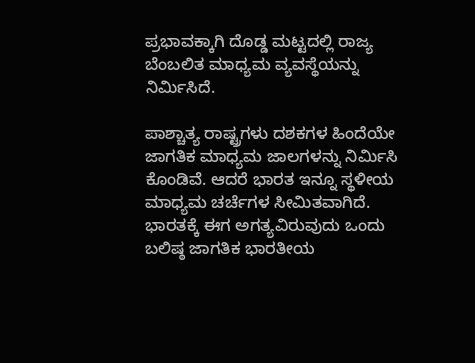ಪ್ರಭಾವಕ್ಕಾಗಿ ದೊಡ್ಡ ಮಟ್ಟದಲ್ಲಿ ರಾಜ್ಯ ಬೆಂಬಲಿತ ಮಾಧ್ಯಮ ವ್ಯವಸ್ಥೆಯನ್ನು ನಿರ್ಮಿಸಿದೆ.

ಪಾಶ್ಚಾತ್ಯ ರಾಷ್ಟ್ರಗಳು ದಶಕಗಳ ಹಿಂದೆಯೇ ಜಾಗತಿಕ ಮಾಧ್ಯಮ ಜಾಲಗಳನ್ನು ನಿರ್ಮಿಸಿ ಕೊಂಡಿವೆ. ಆದರೆ ಭಾರತ ಇನ್ನೂ ಸ್ಥಳೀಯ ಮಾಧ್ಯಮ ಚರ್ಚೆಗಳ ಸೀಮಿತವಾಗಿದೆ. ಭಾರತಕ್ಕೆ ಈಗ ಅಗತ್ಯವಿರುವುದು ಒಂದು ಬಲಿಷ್ಠ ಜಾಗತಿಕ ಭಾರತೀಯ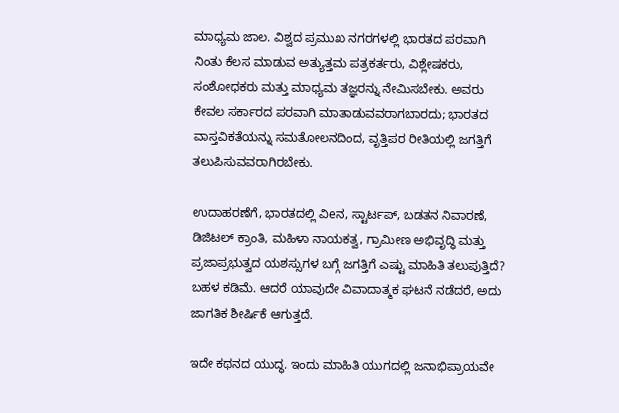ಮಾಧ್ಯಮ ಜಾಲ. ವಿಶ್ವದ ಪ್ರಮುಖ ನಗರಗಳಲ್ಲಿ ಭಾರತದ ಪರವಾಗಿ ನಿಂತು ಕೆಲಸ ಮಾಡುವ ಅತ್ಯುತ್ತಮ ಪತ್ರಕರ್ತರು, ವಿಶ್ಲೇಷಕರು, ಸಂಶೋಧಕರು ಮತ್ತು ಮಾಧ್ಯಮ ತಜ್ಞರನ್ನು ನೇಮಿಸಬೇಕು. ಅವರು ಕೇವಲ ಸರ್ಕಾರದ ಪರವಾಗಿ ಮಾತಾಡುವವರಾಗಬಾರದು; ಭಾರತದ ವಾಸ್ತವಿಕತೆಯನ್ನು ಸಮತೋಲನದಿಂದ, ವೃತ್ತಿಪರ ರೀತಿಯಲ್ಲಿ ಜಗತ್ತಿಗೆ ತಲುಪಿಸುವವರಾಗಿರಬೇಕು.

ಉದಾಹರಣೆಗೆ, ಭಾರತದಲ್ಲಿ ವಿeನ, ಸ್ಟಾರ್ಟಪ್, ಬಡತನ ನಿವಾರಣೆ, ಡಿಜಿಟಲ್ ಕ್ರಾಂತಿ, ಮಹಿಳಾ ನಾಯಕತ್ವ, ಗ್ರಾಮೀಣ ಅಭಿವೃದ್ಧಿ ಮತ್ತು ಪ್ರಜಾಪ್ರಭುತ್ವದ ಯಶಸ್ಸುಗಳ ಬಗ್ಗೆ ಜಗತ್ತಿಗೆ ಎಷ್ಟು ಮಾಹಿತಿ ತಲುಪುತ್ತಿದೆ? ಬಹಳ ಕಡಿಮೆ. ಆದರೆ ಯಾವುದೇ ವಿವಾದಾತ್ಮಕ ಘಟನೆ ನಡೆದರೆ, ಅದು ಜಾಗತಿಕ ಶೀರ್ಷಿಕೆ ಆಗುತ್ತದೆ.

ಇದೇ ಕಥನದ ಯುದ್ಧ. ಇಂದು ಮಾಹಿತಿ ಯುಗದಲ್ಲಿ ಜನಾಭಿಪ್ರಾಯವೇ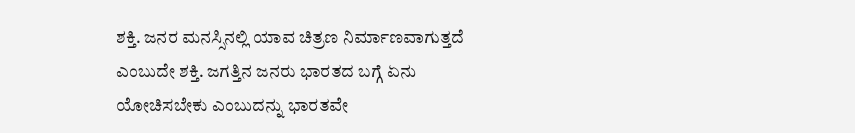ಶಕ್ತಿ. ಜನರ ಮನಸ್ಸಿನಲ್ಲಿ ಯಾವ ಚಿತ್ರಣ ನಿರ್ಮಾಣವಾಗುತ್ತದೆ ಎಂಬುದೇ ಶಕ್ತಿ. ಜಗತ್ತಿನ ಜನರು ಭಾರತದ ಬಗ್ಗೆ ಏನು ಯೋಚಿಸಬೇಕು ಎಂಬುದನ್ನು ಭಾರತವೇ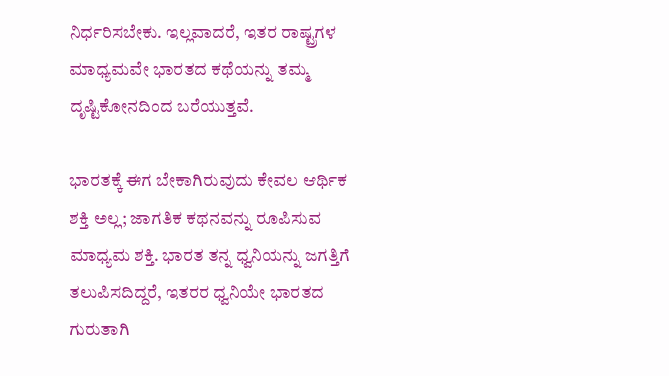ನಿರ್ಧರಿಸಬೇಕು. ಇಲ್ಲವಾದರೆ, ಇತರ ರಾಷ್ಟ್ರಗಳ ಮಾಧ್ಯಮವೇ ಭಾರತದ ಕಥೆಯನ್ನು ತಮ್ಮ ದೃಷ್ಟಿಕೋನದಿಂದ ಬರೆಯುತ್ತವೆ.

ಭಾರತಕ್ಕೆ ಈಗ ಬೇಕಾಗಿರುವುದು ಕೇವಲ ಆರ್ಥಿಕ ಶಕ್ತಿ ಅಲ್ಲ; ಜಾಗತಿಕ ಕಥನವನ್ನು ರೂಪಿಸುವ ಮಾಧ್ಯಮ ಶಕ್ತಿ. ಭಾರತ ತನ್ನ ಧ್ವನಿಯನ್ನು ಜಗತ್ತಿಗೆ ತಲುಪಿಸದಿದ್ದರೆ, ಇತರರ ಧ್ವನಿಯೇ ಭಾರತದ ಗುರುತಾಗಿ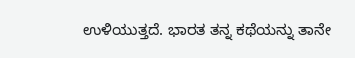ಉಳಿಯುತ್ತದೆ. ಭಾರತ ತನ್ನ ಕಥೆಯನ್ನು ತಾನೇ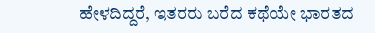ಹೇಳದಿದ್ದರೆ, ಇತರರು ಬರೆದ ಕಥೆಯೇ ಭಾರತದ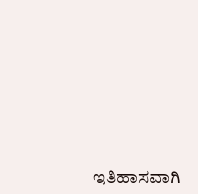ಇತಿಹಾಸವಾಗಿ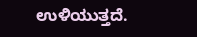ಉಳಿಯುತ್ತದೆ.